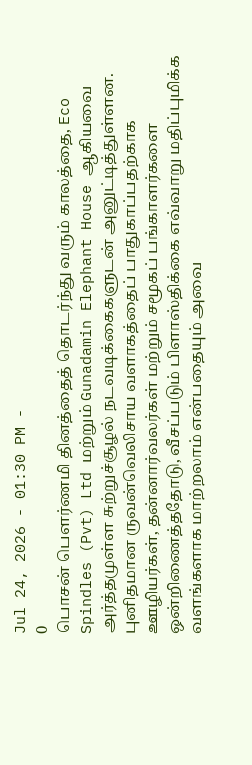Jul 24, 2026 - 01:30 PM -
0
பொசன் பௌர்ணமி தினத்தைத் தொடர்ந்து வரும் காலத்தை, Eco Spindles (Pvt) Ltd மற்றும் Gunadamin Elephant House ஆகியவை அர்த்தமுள்ள சுற்றுச்சூழல் நடவடிக்கைகளுடன் அனுட்டித்துள்ளன. புனிதமான ருவன்வெலிசாய வளாகத்தைப் பாதுகாப்பதற்காக ஊழியர்கள், தன்னார்வலர்கள் மற்றும் சமூகப் பங்காளர்களை ஒன்றிணைத்ததோடு, வீசப்படும் பிளாஸ்திக்கை எவ்வாறு மதிப்புமிக்க வளங்களாக மாற்றலாம் என்பதையும் அவை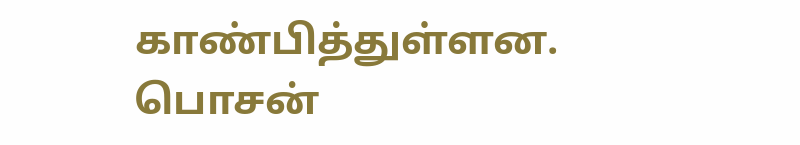காண்பித்துள்ளன.
பொசன்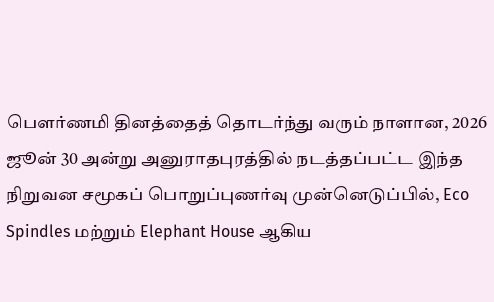பௌர்ணமி தினத்தைத் தொடர்ந்து வரும் நாளான, 2026 ஜூன் 30 அன்று அனுராதபுரத்தில் நடத்தப்பட்ட இந்த நிறுவன சமூகப் பொறுப்புணர்வு முன்னெடுப்பில், Eco Spindles மற்றும் Elephant House ஆகிய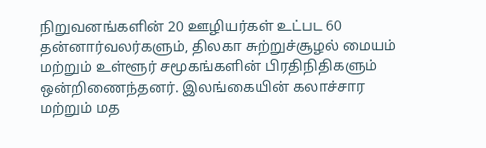நிறுவனங்களின் 20 ஊழியர்கள் உட்பட 60 தன்னார்வலர்களும், திலகா சுற்றுச்சூழல் மையம் மற்றும் உள்ளூர் சமூகங்களின் பிரதிநிதிகளும் ஒன்றிணைந்தனர். இலங்கையின் கலாச்சார மற்றும் மத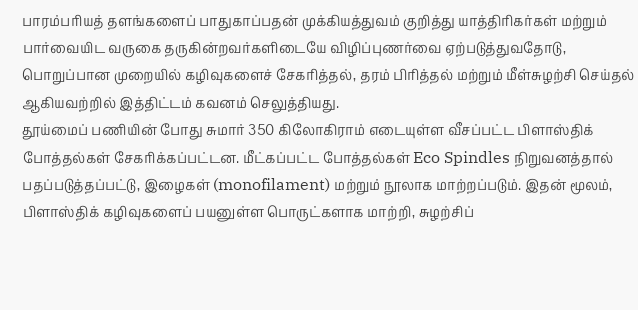பாரம்பரியத் தளங்களைப் பாதுகாப்பதன் முக்கியத்துவம் குறித்து யாத்திரிகர்கள் மற்றும் பார்வையிட வருகை தருகின்றவர்களிடையே விழிப்புணர்வை ஏற்படுத்துவதோடு, பொறுப்பான முறையில் கழிவுகளைச் சேகரித்தல், தரம் பிரித்தல் மற்றும் மீள்சுழற்சி செய்தல் ஆகியவற்றில் இத்திட்டம் கவனம் செலுத்தியது.
தூய்மைப் பணியின் போது சுமார் 350 கிலோகிராம் எடையுள்ள வீசப்பட்ட பிளாஸ்திக் போத்தல்கள் சேகரிக்கப்பட்டன. மீட்கப்பட்ட போத்தல்கள் Eco Spindles நிறுவனத்தால் பதப்படுத்தப்பட்டு, இழைகள் (monofilament) மற்றும் நூலாக மாற்றப்படும். இதன் மூலம், பிளாஸ்திக் கழிவுகளைப் பயனுள்ள பொருட்களாக மாற்றி, சுழற்சிப்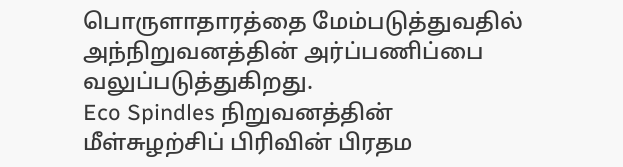பொருளாதாரத்தை மேம்படுத்துவதில் அந்நிறுவனத்தின் அர்ப்பணிப்பை வலுப்படுத்துகிறது.
Eco Spindles நிறுவனத்தின் மீள்சுழற்சிப் பிரிவின் பிரதம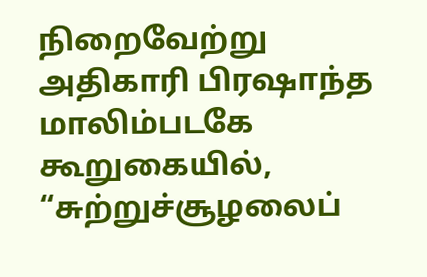நிறைவேற்று அதிகாரி பிரஷாந்த மாலிம்படகே கூறுகையில், “சுற்றுச்சூழலைப்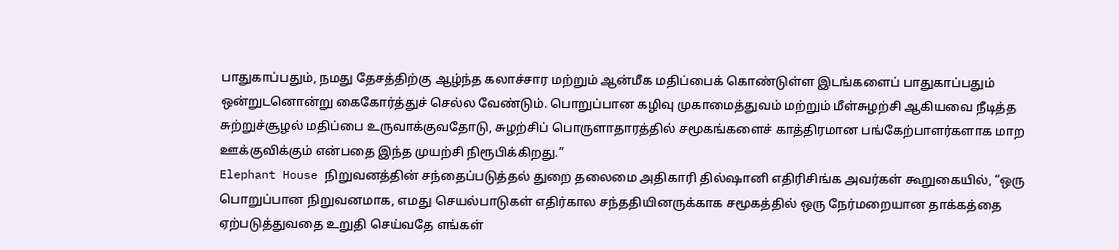பாதுகாப்பதும், நமது தேசத்திற்கு ஆழ்ந்த கலாச்சார மற்றும் ஆன்மீக மதிப்பைக் கொண்டுள்ள இடங்களைப் பாதுகாப்பதும் ஒன்றுடனொன்று கைகோர்த்துச் செல்ல வேண்டும். பொறுப்பான கழிவு முகாமைத்துவம் மற்றும் மீள்சுழற்சி ஆகியவை நீடித்த சுற்றுச்சூழல் மதிப்பை உருவாக்குவதோடு, சுழற்சிப் பொருளாதாரத்தில் சமூகங்களைச் காத்திரமான பங்கேற்பாளர்களாக மாற ஊக்குவிக்கும் என்பதை இந்த முயற்சி நிரூபிக்கிறது.”
Elephant House நிறுவனத்தின் சந்தைப்படுத்தல் துறை தலைமை அதிகாரி தில்ஷானி எதிரிசிங்க அவர்கள் கூறுகையில், “ஒரு பொறுப்பான நிறுவனமாக, எமது செயல்பாடுகள் எதிர்கால சந்ததியினருக்காக சமூகத்தில் ஒரு நேர்மறையான தாக்கத்தை ஏற்படுத்துவதை உறுதி செய்வதே எங்கள்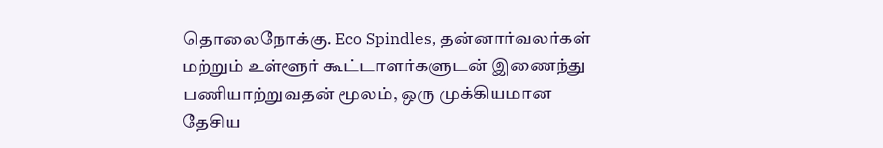தொலைநோக்கு. Eco Spindles, தன்னார்வலர்கள் மற்றும் உள்ளூர் கூட்டாளர்களுடன் இணைந்து பணியாற்றுவதன் மூலம், ஒரு முக்கியமான தேசிய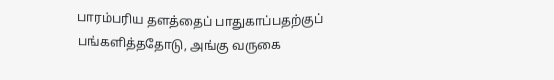பாரம்பரிய தளத்தைப் பாதுகாப்பதற்குப் பங்களித்ததோடு, அங்கு வருகை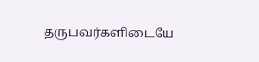தருபவர்களிடையே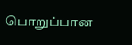பொறுப்பான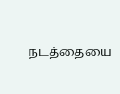நடத்தையை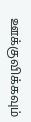ஊக்குவிக்கவும்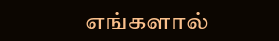எங்களால்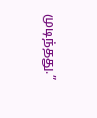முடிந்தது.”